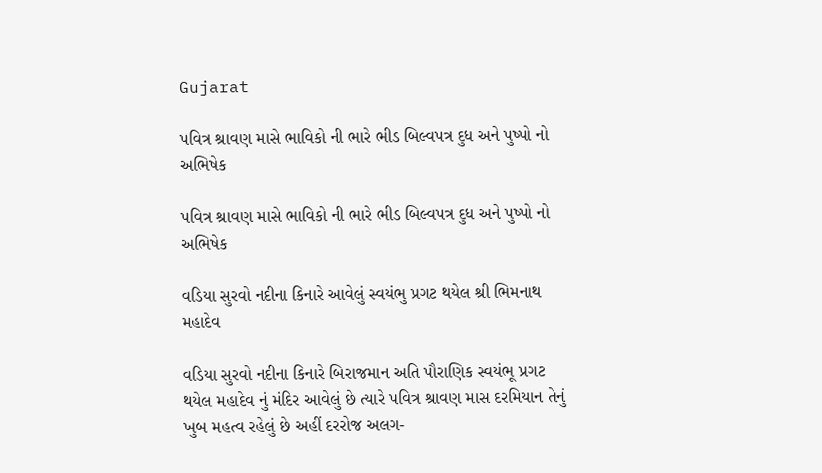Gujarat

પવિત્ર શ્રાવણ માસે ભાવિકો ની ભારે ભીડ બિલ્વપત્ર દુધ અને પુષ્પો નો અભિષેક

પવિત્ર શ્રાવણ માસે ભાવિકો ની ભારે ભીડ બિલ્વપત્ર દુધ અને પુષ્પો નો અભિષેક

વડિયા સુરવો નદીના કિનારે આવેલું સ્વયંભુ પ્રગટ થયેલ શ્રી ભિમનાથ મહાદેવ

વડિયા સુરવો નદીના કિનારે બિરાજમાન અતિ પૌરાણિક સ્વયંભૂ પ્રગટ થયેલ મહાદેવ નું મંદિર આવેલું છે ત્યારે પવિત્ર શ્રાવણ માસ દરમિયાન તેનું ખુબ મહત્વ રહેલું છે અહીં દરરોજ અલગ-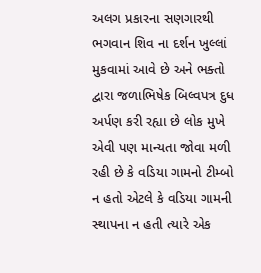અલગ પ્રકારના સણગારથી ભગવાન શિવ ના દર્શન ખુલ્લાં મુકવામાં આવે છે અને ભક્તો દ્વારા જળાભિષેક બિલ્વપત્ર દુધ અર્પણ કરી રહ્યા છે લોક મુખે એવી પણ માન્યતા જોવા મળી રહી છે કે વડિયા ગામનો ટીમ્બો ન હતો એટલે કે વડિયા ગામની સ્થાપના ન હતી ત્યારે એક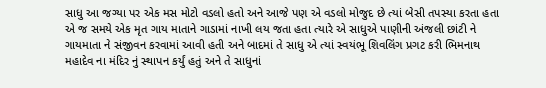સાધુ આ જગ્યા પર એક મસ મોટો વડલો હતો અને આજે પણ એ વડલો મોજુદ છે ત્યાં બેસી તપસ્યા કરતા હતા એ જ સમયે એક મૃત ગાય માતાને ગાડામાં નાખી લય જતા હતા ત્યારે એ સાધુએ પાણીની અંજલી છાંટી ને ગાયમાતા ને સંજીવન કરવામાં આવી હતી અને બાદમાં તે સાધુ એ ત્યાં સ્વયંભૂ શિવલિંગ પ્રગટ કરી ભિમનાથ મહાદેવ ના મંદિર નું સ્થાપન કર્યું હતું અને તે સાધુનાં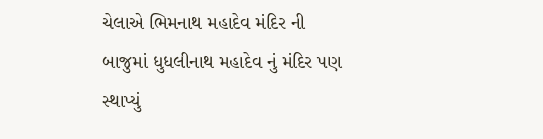ચેલાએ ભિમનાથ મહાદેવ મંદિર ની બાજુમાં ધુધલીનાથ મહાદેવ નું મંદિર પણ સ્થાપ્યું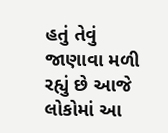હતું તેવું જાણાવા મળી રહ્યું છે આજે લોકોમાં આ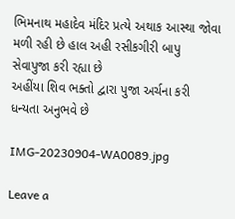ભિમનાથ મહાદેવ મંદિર પ્રત્યે અથાક આસ્થા જોવા મળી રહી છે હાલ અહી રસીકગીરી બાપુ સેવાપુજા કરી રહ્યા છે
અહીંયા શિવ ભક્તો દ્વારા પુજા અર્ચના કરી ધન્યતા અનુભવે છે

IMG-20230904-WA0089.jpg

Leave a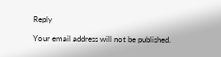Reply

Your email address will not be published.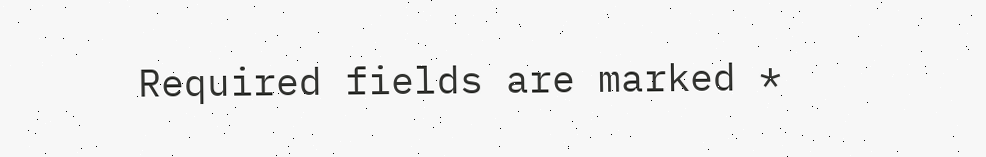Required fields are marked *